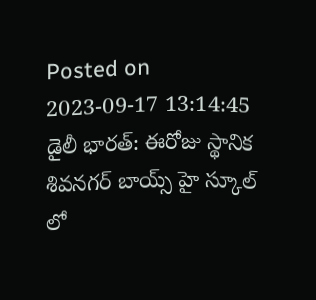Posted on 2023-09-17 13:14:45
డైలీ భారత్: ఈరోజు స్థానిక శివనగర్ బాయ్స్ హై స్కూల్ లో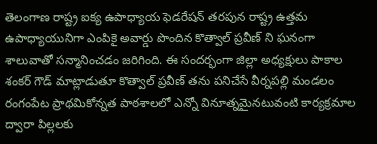తెలంగాణ రాష్ట్ర ఐక్య ఉపాధ్యాయ ఫెడరేషన్ తరపున రాష్ట్ర ఉత్తమ ఉపాధ్యాయునిగా ఎంపికై అవార్డు పొందిన కొత్వాల్ ప్రవీణ్ ని ఘనంగా శాలువాతో సన్మానించడం జరిగింది. ఈ సందర్భంగా జిల్లా అధ్యక్షులు పాకాల శంకర్ గౌడ్ మాట్లాడుతూ కొత్వాల్ ప్రవీణ్ తను పనిచేసే వీర్నపల్లి మండలం రంగంపేట ప్రాథమికోన్నత పాఠశాలలో ఎన్నో వినూత్నమైనటువంటి కార్యక్రమాల ద్వారా పిల్లలకు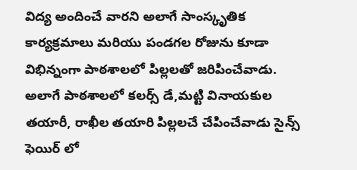విద్య అందించే వారని అలాగే సాంస్కృతిక కార్యక్రమాలు మరియు పండగల రోజును కూడా విభిన్నంగా పాఠశాలలో పిల్లలతో జరిపించేవాడు. అలాగే పాఠశాలలో కలర్స్ డే,మట్టి వినాయకుల తయారీ, రాఖీల తయారి పిల్లలచే చేపించేవాడు సైన్స్ ఫెయిర్ లో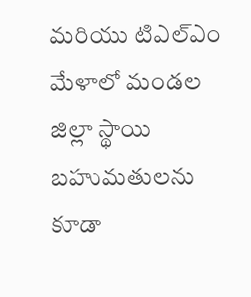మరియు టిఎల్ఎం మేళాలో మండల జిల్లా స్థాయి బహుమతులను కూడా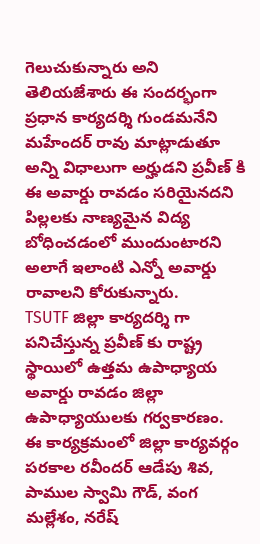గెలుచుకున్నారు అని తెలియజేశారు ఈ సందర్భంగా ప్రధాన కార్యదర్శి గుండమనేని మహేందర్ రావు మాట్లాడుతూ అన్ని విధాలుగా అర్హుడని ప్రవీణ్ కి ఈ అవార్డు రావడం సరియైనదని పిల్లలకు నాణ్యమైన విద్య బోధించడంలో ముందుంటారని అలాగే ఇలాంటి ఎన్నో అవార్డు రావాలని కోరుకున్నారు.
TSUTF జిల్లా కార్యదర్శి గా పనిచేస్తున్న ప్రవీణ్ కు రాష్ట్ర స్థాయిలో ఉత్తమ ఉపాధ్యాయ అవార్డు రావడం జిల్లా ఉపాధ్యాయులకు గర్వకారణం.
ఈ కార్యక్రమంలో జిల్లా కార్యవర్గం పరకాల రవీందర్ ఆడేపు శివ, పాముల స్వామి గౌడ్, వంగ మల్లేశం, నరేష్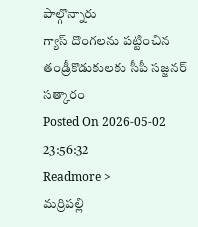పాల్గొన్నారు
గ్యాస్ దొంగలను పట్టించిన తండ్రీకొడుకులకు సీపీ సజ్జనర్ సత్కారం
Posted On 2026-05-02 23:56:32
Readmore >
మర్రిపల్లి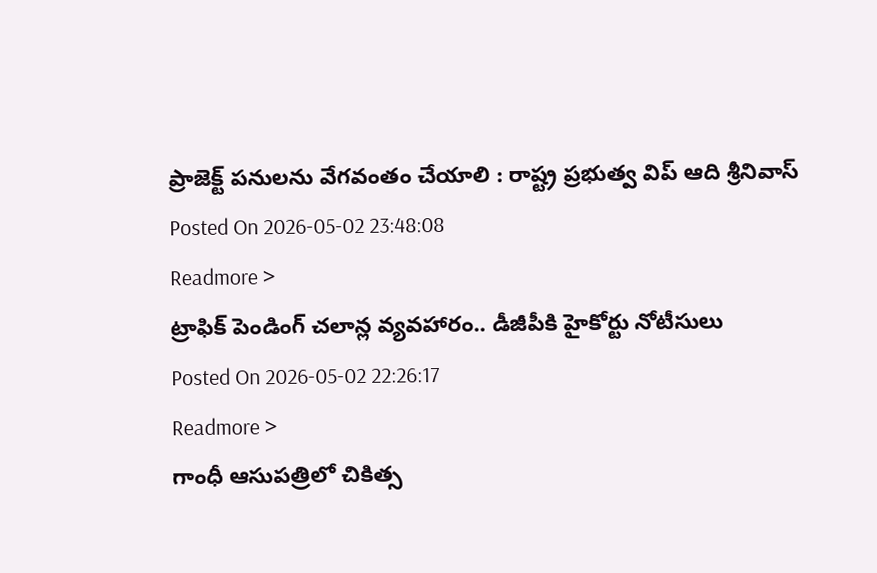ప్రాజెక్ట్ పనులను వేగవంతం చేయాలి : రాష్ట్ర ప్రభుత్వ విప్ ఆది శ్రీనివాస్
Posted On 2026-05-02 23:48:08
Readmore >
ట్రాఫిక్ పెండింగ్ చలాన్ల వ్యవహారం.. డీజీపీకి హైకోర్టు నోటీసులు
Posted On 2026-05-02 22:26:17
Readmore >
గాంధీ ఆసుపత్రిలో చికిత్స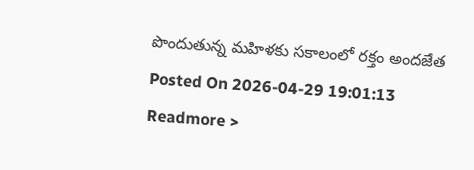పొందుతున్న మహిళకు సకాలంలో రక్తం అందజేత
Posted On 2026-04-29 19:01:13
Readmore >